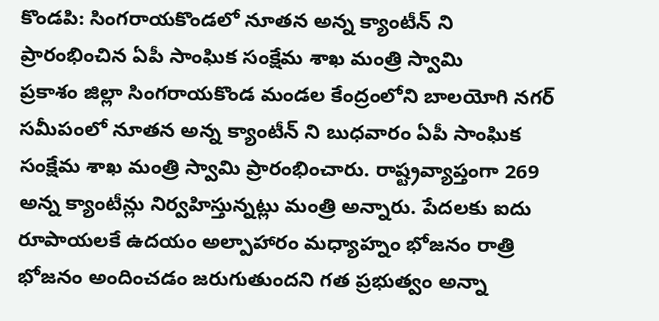కొండపి: సింగరాయకొండలో నూతన అన్న క్యాంటీన్ ని ప్రారంభించిన ఏపీ సాంఘిక సంక్షేమ శాఖ మంత్రి స్వామి
ప్రకాశం జిల్లా సింగరాయకొండ మండల కేంద్రంలోని బాలయోగి నగర్ సమీపంలో నూతన అన్న క్యాంటీన్ ని బుధవారం ఏపీ సాంఘిక సంక్షేమ శాఖ మంత్రి స్వామి ప్రారంభించారు. రాష్ట్రవ్యాప్తంగా 269 అన్న క్యాంటీన్లు నిర్వహిస్తున్నట్లు మంత్రి అన్నారు. పేదలకు ఐదు రూపాయలకే ఉదయం అల్పాహారం మధ్యాహ్నం భోజనం రాత్రి భోజనం అందించడం జరుగుతుందని గత ప్రభుత్వం అన్నా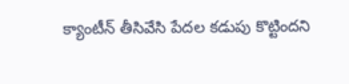క్యాంటీన్ తీసివేసి పేదల కడుపు కొట్టిందని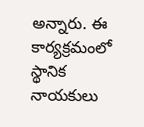అన్నారు. ఈ కార్యక్రమంలో స్థానిక నాయకులు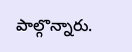పాల్గొన్నారు.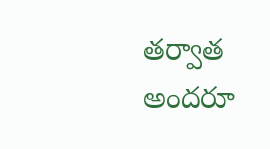తర్వాత అందరూ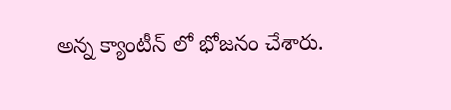అన్న క్యాంటీన్ లో భోజనం చేశారు.